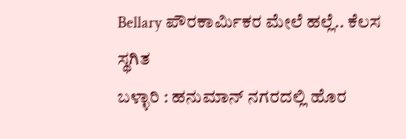Bellary ಪೌರಕಾರ್ಮಿಕರ ಮೇಲೆ ಹಲ್ಲೆ.. ಕೆಲಸ ಸ್ಥಗಿತ
ಬಳ್ಳಾರಿ : ಹನುಮಾನ್ ನಗರದಲ್ಲಿ ಹೊರ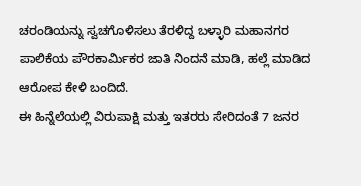ಚರಂಡಿಯನ್ನು ಸ್ವಚಗೊಳಿಸಲು ತೆರಳಿದ್ದ ಬಳ್ಳಾರಿ ಮಹಾನಗರ ಪಾಲಿಕೆಯ ಪೌರಕಾರ್ಮಿಕರ ಜಾತಿ ನಿಂದನೆ ಮಾಡಿ, ಹಲ್ಲೆ ಮಾಡಿದ ಆರೋಪ ಕೇಳಿ ಬಂದಿದೆ.
ಈ ಹಿನ್ನೆಲೆಯಲ್ಲಿ ವಿರುಪಾಕ್ಷಿ ಮತ್ತು ಇತರರು ಸೇರಿದಂತೆ 7 ಜನರ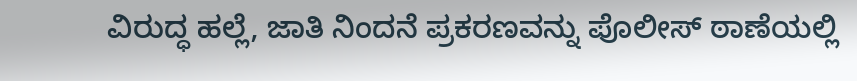ವಿರುದ್ಧ ಹಲ್ಲೆ, ಜಾತಿ ನಿಂದನೆ ಪ್ರಕರಣವನ್ನು ಪೊಲೀಸ್ ಠಾಣೆಯಲ್ಲಿ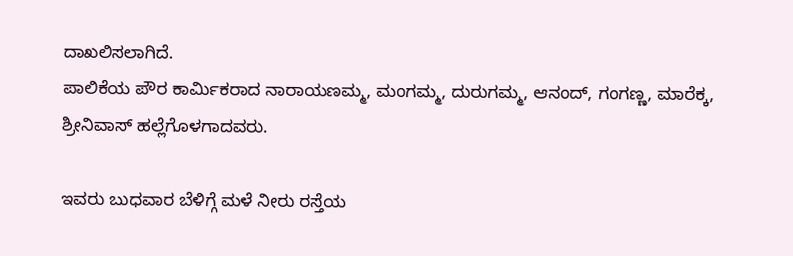ದಾಖಲಿಸಲಾಗಿದೆ.
ಪಾಲಿಕೆಯ ಪೌರ ಕಾರ್ಮಿಕರಾದ ನಾರಾಯಣಮ್ಮ, ಮಂಗಮ್ಮ, ದುರುಗಮ್ಮ, ಆನಂದ್, ಗಂಗಣ್ಣ, ಮಾರೆಕ್ಕ, ಶ್ರೀನಿವಾಸ್ ಹಲ್ಲೆಗೊಳಗಾದವರು.

ಇವರು ಬುಧವಾರ ಬೆಳಿಗ್ಗೆ ಮಳೆ ನೀರು ರಸ್ತೆಯ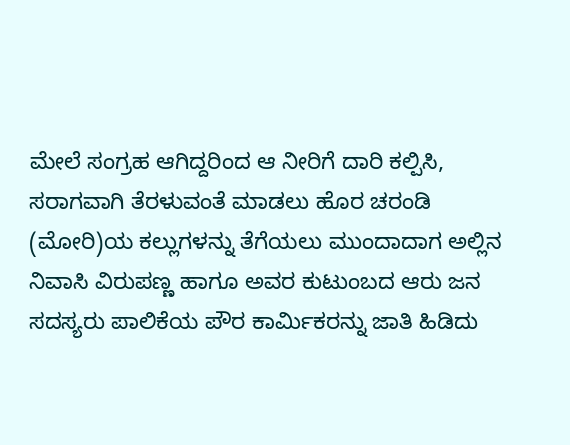ಮೇಲೆ ಸಂಗ್ರಹ ಆಗಿದ್ದರಿಂದ ಆ ನೀರಿಗೆ ದಾರಿ ಕಲ್ಪಿಸಿ, ಸರಾಗವಾಗಿ ತೆರಳುವಂತೆ ಮಾಡಲು ಹೊರ ಚರಂಡಿ (ಮೋರಿ)ಯ ಕಲ್ಲುಗಳನ್ನು ತೆಗೆಯಲು ಮುಂದಾದಾಗ ಅಲ್ಲಿನ ನಿವಾಸಿ ವಿರುಪಣ್ಣ ಹಾಗೂ ಅವರ ಕುಟುಂಬದ ಆರು ಜನ ಸದಸ್ಯರು ಪಾಲಿಕೆಯ ಪೌರ ಕಾರ್ಮಿಕರನ್ನು ಜಾತಿ ಹಿಡಿದು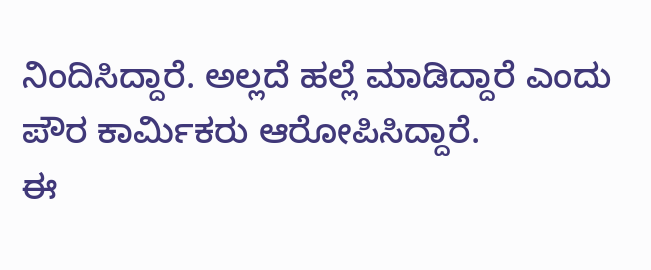ನಿಂದಿಸಿದ್ದಾರೆ. ಅಲ್ಲದೆ ಹಲ್ಲೆ ಮಾಡಿದ್ದಾರೆ ಎಂದು ಪೌರ ಕಾರ್ಮಿಕರು ಆರೋಪಿಸಿದ್ದಾರೆ.
ಈ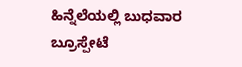ಹಿನ್ನೆಲೆಯಲ್ಲಿ ಬುಧವಾರ ಬ್ರೂಸ್ಪೇಟೆ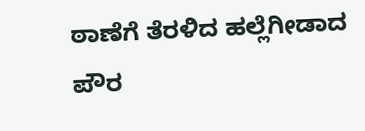ಠಾಣೆಗೆ ತೆರಳಿದ ಹಲ್ಲೆಗೀಡಾದ ಪೌರ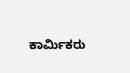ಕಾರ್ಮಿಕರು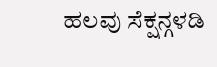ಹಲವು ಸೆಕ್ಷನ್ಗಳಡಿ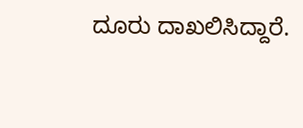ದೂರು ದಾಖಲಿಸಿದ್ದಾರೆ.